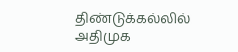திண்டுக்கல்லில் அதிமுக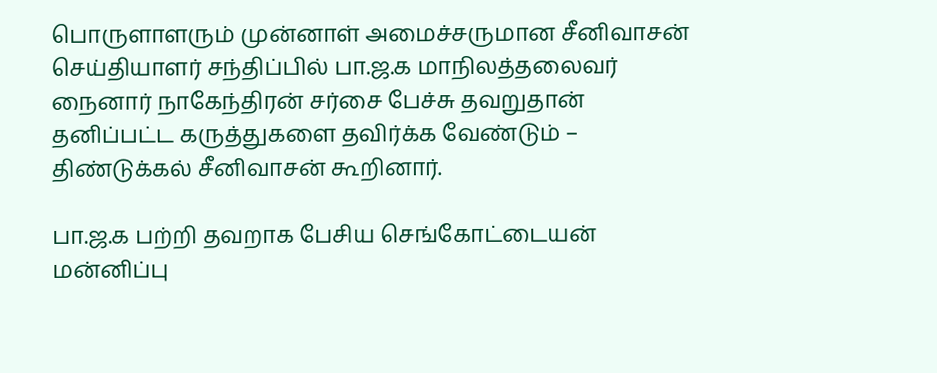பொருளாளரும் முன்னாள் அமைச்சருமான சீனிவாசன் செய்தியாளர் சந்திப்பில் பா.ஜ.க மாநிலத்தலைவர் நைனார் நாகேந்திரன் சர்சை பேச்சு தவறுதான் தனிப்பட்ட கருத்துகளை தவிர்க்க வேண்டும் – திண்டுக்கல் சீனிவாசன் கூறினார்.

பா.ஜ.க பற்றி தவறாக பேசிய செங்கோட்டையன் மன்னிப்பு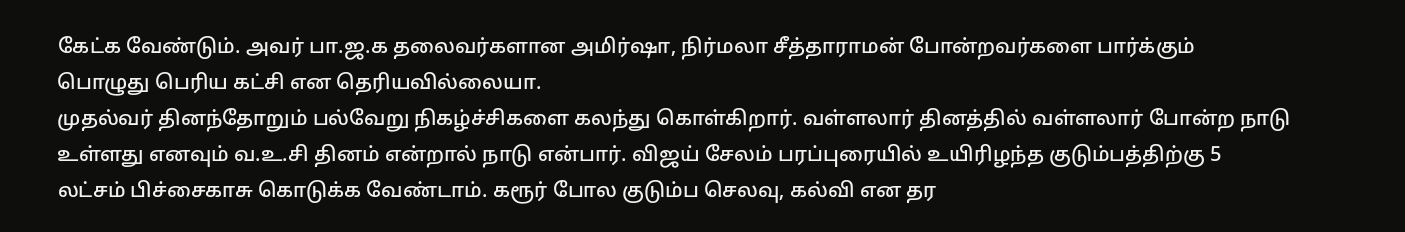கேட்க வேண்டும். அவர் பா.ஜ.க தலைவர்களான அமிர்ஷா, நிர்மலா சீத்தாராமன் போன்றவர்களை பார்க்கும் பொழுது பெரிய கட்சி என தெரியவில்லையா.
முதல்வர் தினந்தோறும் பல்வேறு நிகழ்ச்சிகளை கலந்து கொள்கிறார். வள்ளலார் தினத்தில் வள்ளலார் போன்ற நாடு உள்ளது எனவும் வ.உ.சி தினம் என்றால் நாடு என்பார். விஜய் சேலம் பரப்புரையில் உயிரிழந்த குடும்பத்திற்கு 5 லட்சம் பிச்சைகாசு கொடுக்க வேண்டாம். கரூர் போல குடும்ப செலவு, கல்வி என தர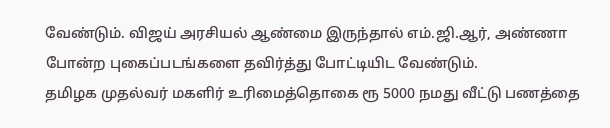வேண்டும். விஜய் அரசியல் ஆண்மை இருந்தால் எம்.ஜி.ஆர், அண்ணா போன்ற புகைப்படங்களை தவிர்த்து போட்டியிட வேண்டும்.
தமிழக முதல்வர் மகளிர் உரிமைத்தொகை ரூ 5000 நமது வீட்டு பணத்தை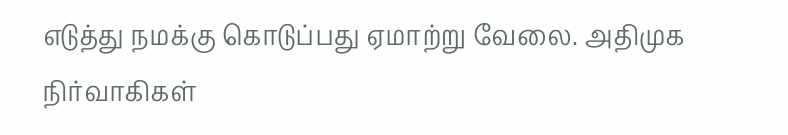எடுத்து நமக்கு கொடுப்பது ஏமாற்று வேலை. அதிமுக நிர்வாகிகள்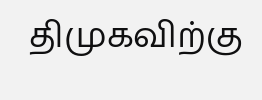திமுகவிற்கு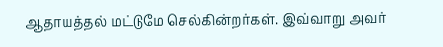ஆதாயத்தல் மட்டுமே செல்கின்றர்கள். இவ்வாறு அவர்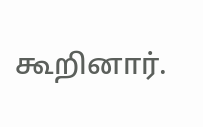கூறினார்.